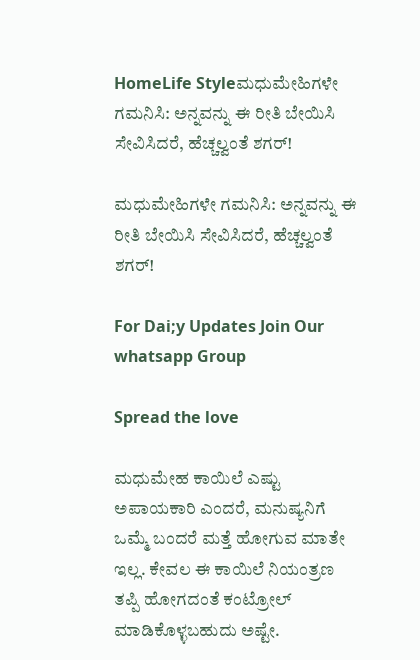HomeLife Styleಮಧುಮೇಹಿಗಳೇ ಗಮನಿಸಿ: ಅನ್ನವನ್ನು ಈ ರೀತಿ ಬೇಯಿಸಿ ಸೇವಿಸಿದರೆ, ಹೆಚ್ಚಲ್ವಂತೆ ಶಗರ್!

ಮಧುಮೇಹಿಗಳೇ ಗಮನಿಸಿ: ಅನ್ನವನ್ನು ಈ ರೀತಿ ಬೇಯಿಸಿ ಸೇವಿಸಿದರೆ, ಹೆಚ್ಚಲ್ವಂತೆ ಶಗರ್!

For Dai;y Updates Join Our whatsapp Group

Spread the love

ಮಧುಮೇಹ ಕಾಯಿಲೆ ಎಷ್ಟು ಅಪಾಯಕಾರಿ ಎಂದರೆ, ಮನುಷ್ಯನಿಗೆ ಒಮ್ಮೆ ಬಂದರೆ ಮತ್ತೆ ಹೋಗುವ ಮಾತೇ ಇಲ್ಲ. ಕೇವಲ ಈ ಕಾಯಿಲೆ ನಿಯಂತ್ರಣ ತಪ್ಪಿ ಹೋಗದಂತೆ ಕಂಟ್ರೋಲ್ ಮಾಡಿಕೊಳ್ಳಬಹುದು ಅಷ್ಟೇ.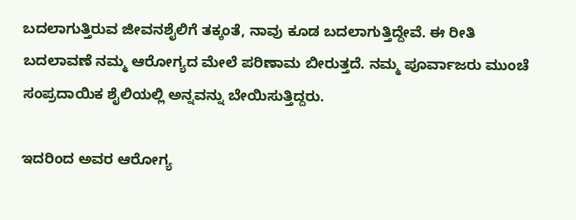ಬದಲಾಗುತ್ತಿರುವ ಜೀವನಶೈಲಿಗೆ ತಕ್ಕಂತೆ, ನಾವು ಕೂಡ ಬದಲಾಗುತ್ತಿದ್ದೇವೆ. ಈ ರೀತಿ ಬದಲಾವಣೆ ನಮ್ಮ ಆರೋಗ್ಯದ ಮೇಲೆ ಪರಿಣಾಮ ಬೀರುತ್ತದೆ. ನಮ್ಮ ಪೂರ್ವಾಜರು ಮುಂಚೆ ಸಂಪ್ರದಾಯಿಕ ಶೈಲಿಯಲ್ಲಿ ಅನ್ನವನ್ನು ಬೇಯಿಸುತ್ತಿದ್ದರು.

ಇದರಿಂದ ಅವರ ಆರೋಗ್ಯ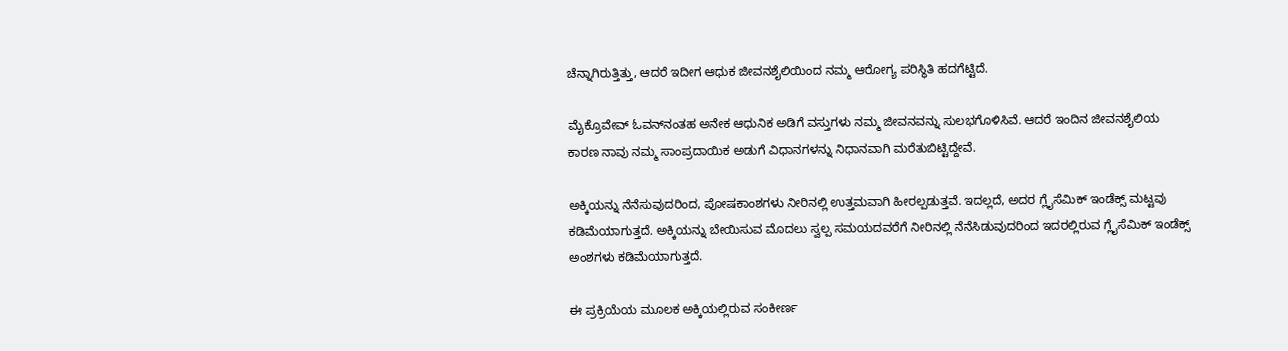ಚೆನ್ನಾಗಿರುತ್ತಿತ್ತು, ಆದರೆ ಇದೀಗ ಆಧುಕ ಜೀವನಶೈಲಿಯಿಂದ ನಮ್ಮ ಆರೋಗ್ಯ ಪರಿಸ್ಥಿತಿ ಹದಗೆಟ್ಟಿದೆ.

ಮೈಕ್ರೊವೇವ್ ಓವನ್‌ನಂತಹ ಅನೇಕ ಆಧುನಿಕ ಅಡಿಗೆ ವಸ್ತುಗಳು ನಮ್ಮ ಜೀವನವನ್ನು ಸುಲಭಗೊಳಿಸಿವೆ. ಆದರೆ ಇಂದಿನ ಜೀವನಶೈಲಿಯ ಕಾರಣ ನಾವು ನಮ್ಮ ಸಾಂಪ್ರದಾಯಿಕ ಅಡುಗೆ ವಿಧಾನಗಳನ್ನು ನಿಧಾನವಾಗಿ ಮರೆತುಬಿಟ್ಟಿದ್ದೇವೆ.

ಅಕ್ಕಿಯನ್ನು ನೆನೆಸುವುದರಿಂದ, ಪೋಷಕಾಂಶಗಳು ನೀರಿನಲ್ಲಿ ಉತ್ತಮವಾಗಿ ಹೀರಲ್ಪಡುತ್ತವೆ. ಇದಲ್ಲದೆ, ಅದರ ಗ್ಲೈಸೆಮಿಕ್ ಇಂಡೆಕ್ಸ್ ಮಟ್ಟವು ಕಡಿಮೆಯಾಗುತ್ತದೆ. ಅಕ್ಕಿಯನ್ನು ಬೇಯಿಸುವ ಮೊದಲು ಸ್ವಲ್ಪ ಸಮಯದವರೆಗೆ ನೀರಿನಲ್ಲಿ ನೆನೆಸಿಡುವುದರಿಂದ ಇದರಲ್ಲಿರುವ ಗ್ಲೈಸೆಮಿಕ್ ಇಂಡೆಕ್ಸ್ ಅಂಶಗಳು ಕಡಿಮೆಯಾಗುತ್ತದೆ.

ಈ ಪ್ರಕ್ರಿಯೆಯ ಮೂಲಕ ಅಕ್ಕಿಯಲ್ಲಿರುವ ಸಂಕೀರ್ಣ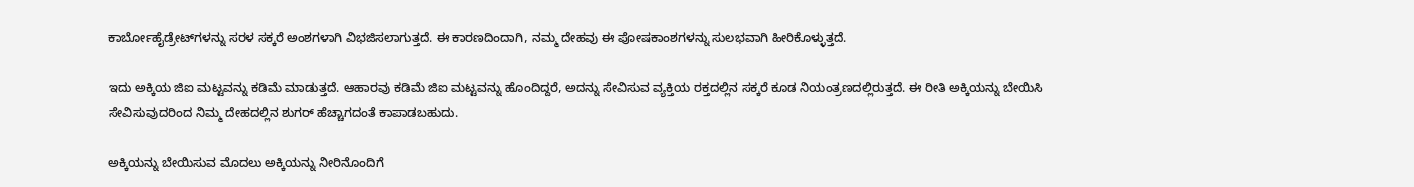ಕಾರ್ಬೋಹೈಡ್ರೇಟ್‌ಗಳನ್ನು ಸರಳ ಸಕ್ಕರೆ ಅಂಶಗಳಾಗಿ ವಿಭಜಿಸಲಾಗುತ್ತದೆ. ಈ ಕಾರಣದಿಂದಾಗಿ, ನಮ್ಮ ದೇಹವು ಈ ಪೋಷಕಾಂಶಗಳನ್ನು ಸುಲಭವಾಗಿ ಹೀರಿಕೊಳ್ಳುತ್ತದೆ.

ಇದು ಅಕ್ಕಿಯ ಜಿಐ ಮಟ್ಟವನ್ನು ಕಡಿಮೆ ಮಾಡುತ್ತದೆ. ಆಹಾರವು ಕಡಿಮೆ ಜಿಐ ಮಟ್ಟವನ್ನು ಹೊಂದಿದ್ದರೆ, ಅದನ್ನು ಸೇವಿಸುವ ವ್ಯಕ್ತಿಯ ರಕ್ತದಲ್ಲಿನ ಸಕ್ಕರೆ ಕೂಡ ನಿಯಂತ್ರಣದಲ್ಲಿರುತ್ತದೆ. ಈ ರೀತಿ ಅಕ್ಕಿಯನ್ನು ಬೇಯಿಸಿ ಸೇವಿಸುವುದರಿಂದ ನಿಮ್ಮ ದೇಹದಲ್ಲಿನ ಶುಗರ್‌ ಹೆಚ್ಚಾಗದಂತೆ ಕಾಪಾಡಬಹುದು.

ಅಕ್ಕಿಯನ್ನು ಬೇಯಿಸುವ ಮೊದಲು ಅಕ್ಕಿಯನ್ನು ನೀರಿನೊಂದಿಗೆ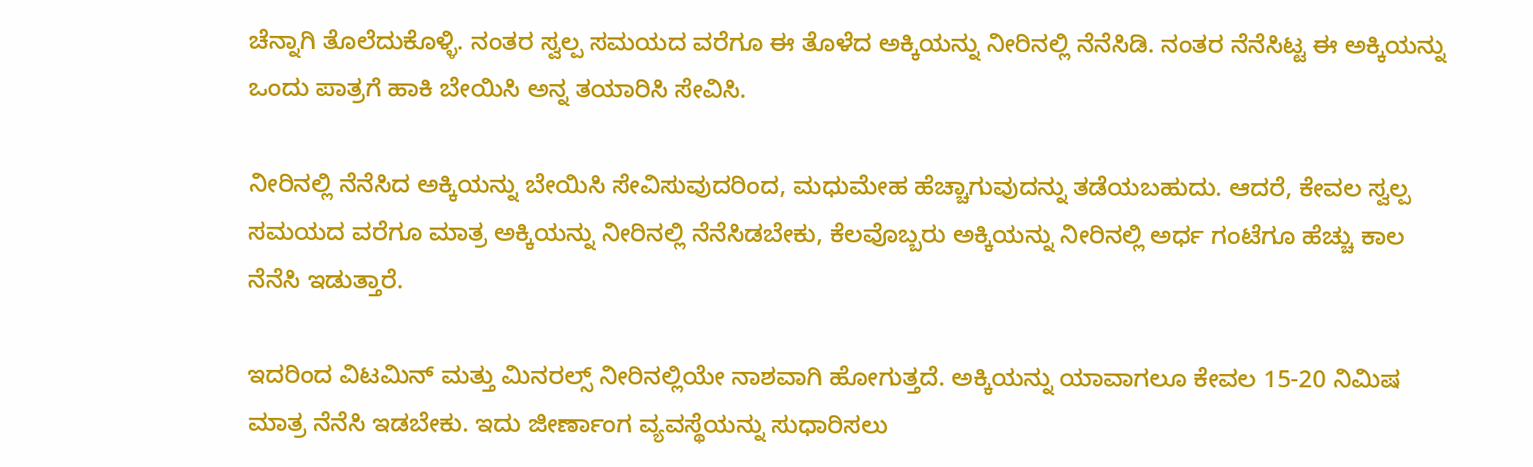ಚೆನ್ನಾಗಿ ತೊಲೆದುಕೊಳ್ಳಿ. ನಂತರ ಸ್ವಲ್ಪ ಸಮಯದ ವರೆಗೂ ಈ ತೊಳೆದ ಅಕ್ಕಿಯನ್ನು ನೀರಿನಲ್ಲಿ ನೆನೆಸಿಡಿ. ನಂತರ ನೆನೆಸಿಟ್ಟ ಈ ಅಕ್ಕಿಯನ್ನು ಒಂದು ಪಾತ್ರಗೆ ಹಾಕಿ ಬೇಯಿಸಿ ಅನ್ನ ತಯಾರಿಸಿ ಸೇವಿಸಿ.

ನೀರಿನಲ್ಲಿ ನೆನೆಸಿದ ಅಕ್ಕಿಯನ್ನು ಬೇಯಿಸಿ ಸೇವಿಸುವುದರಿಂದ, ಮಧುಮೇಹ ಹೆಚ್ಚಾಗುವುದನ್ನು ತಡೆಯಬಹುದು. ಆದರೆ, ಕೇವಲ ಸ್ವಲ್ಪ ಸಮಯದ ವರೆಗೂ ಮಾತ್ರ ಅಕ್ಕಿಯನ್ನು ನೀರಿನಲ್ಲಿ ನೆನೆಸಿಡಬೇಕು, ಕೆಲವೊಬ್ಬರು ಅಕ್ಕಿಯನ್ನು ನೀರಿನಲ್ಲಿ ಅರ್ಧ ಗಂಟೆಗೂ ಹೆಚ್ಚು ಕಾಲ ನೆನೆಸಿ ಇಡುತ್ತಾರೆ.

ಇದರಿಂದ ವಿಟಮಿನ್ ಮತ್ತು ಮಿನರಲ್ಸ್ ನೀರಿನಲ್ಲಿಯೇ ನಾಶವಾಗಿ ಹೋಗುತ್ತದೆ. ಅಕ್ಕಿಯನ್ನು ಯಾವಾಗಲೂ ಕೇವಲ 15-20 ನಿಮಿಷ ಮಾತ್ರ ನೆನೆಸಿ ಇಡಬೇಕು. ಇದು ಜೀರ್ಣಾಂಗ ವ್ಯವಸ್ಥೆಯನ್ನು ಸುಧಾರಿಸಲು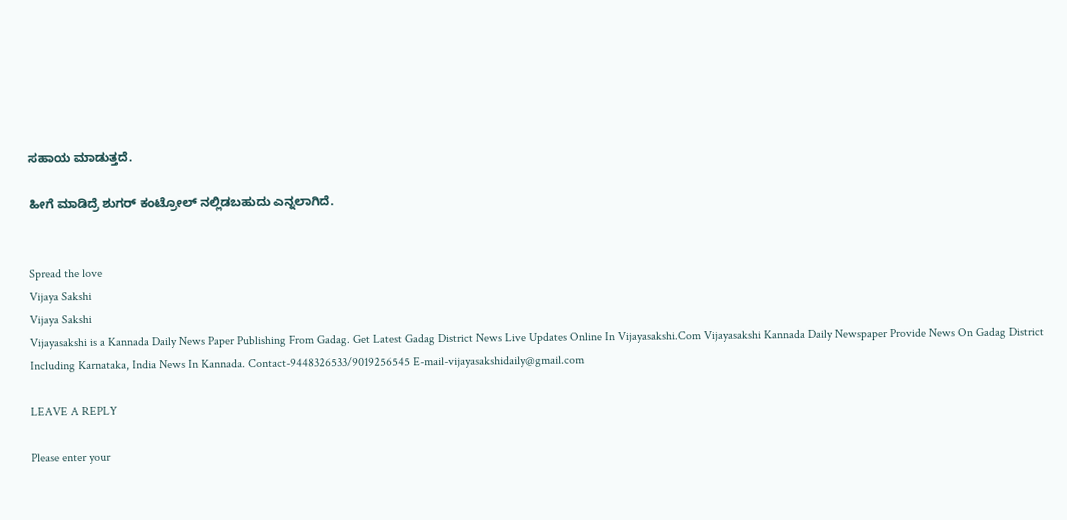ಸಹಾಯ ಮಾಡುತ್ತದೆ.

ಹೀಗೆ ಮಾಡಿದ್ರೆ ಶುಗರ್ ಕಂಟ್ರೋಲ್ ನಲ್ಲಿಡಬಹುದು ಎನ್ನಲಾಗಿದೆ.


Spread the love
Vijaya Sakshi
Vijaya Sakshi
Vijayasakshi is a Kannada Daily News Paper Publishing From Gadag. Get Latest Gadag District News Live Updates Online In Vijayasakshi.Com Vijayasakshi Kannada Daily Newspaper Provide News On Gadag District Including Karnataka, India News In Kannada. Contact-9448326533/9019256545 E-mail-vijayasakshidaily@gmail.com

LEAVE A REPLY

Please enter your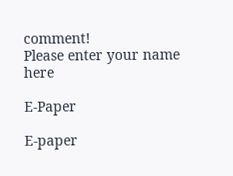comment!
Please enter your name here

E-Paper

E-paper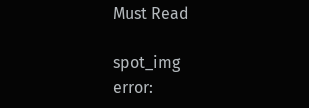Must Read

spot_img
error: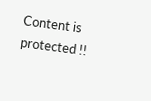Content is protected !!